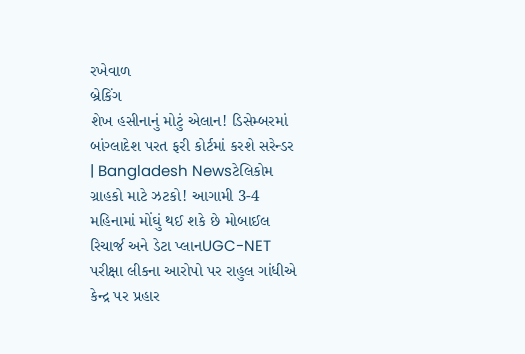રખેવાળ
બ્રેકિંગ
શેખ હસીનાનું મોટું એલાન! ડિસેમ્બરમાં બાંગ્લાદેશ પરત ફરી કોર્ટમાં કરશે સરેન્ડર | Bangladesh Newsટેલિકોમ ગ્રાહકો માટે ઝટકો! આગામી 3-4 મહિનામાં મોંઘું થઈ શકે છે મોબાઈલ રિચાર્જ અને ડેટા પ્લાનUGC-NET પરીક્ષા લીકના આરોપો પર રાહુલ ગાંધીએ કેન્દ્ર પર પ્રહાર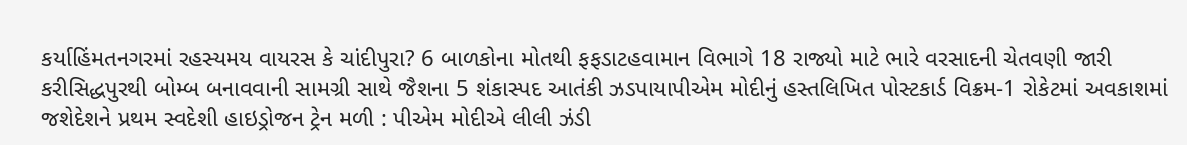કર્યાહિંમતનગરમાં રહસ્યમય વાયરસ કે ચાંદીપુરા? 6 બાળકોના મોતથી ફફડાટહવામાન વિભાગે 18 રાજ્યો માટે ભારે વરસાદની ચેતવણી જારી કરીસિદ્ધપુરથી બોમ્બ બનાવવાની સામગ્રી સાથે જૈશના 5 શંકાસ્પદ આતંકી ઝડપાયાપીએમ મોદીનું હસ્તલિખિત પોસ્ટકાર્ડ વિક્રમ-1 રોકેટમાં અવકાશમાં જશેદેશને પ્રથમ સ્વદેશી હાઇડ્રોજન ટ્રેન મળી : પીએમ મોદીએ લીલી ઝંડી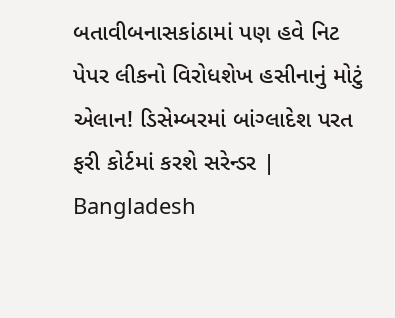બતાવીબનાસકાંઠામાં પણ હવે નિટ પેપર લીકનો વિરોધશેખ હસીનાનું મોટું એલાન! ડિસેમ્બરમાં બાંગ્લાદેશ પરત ફરી કોર્ટમાં કરશે સરેન્ડર | Bangladesh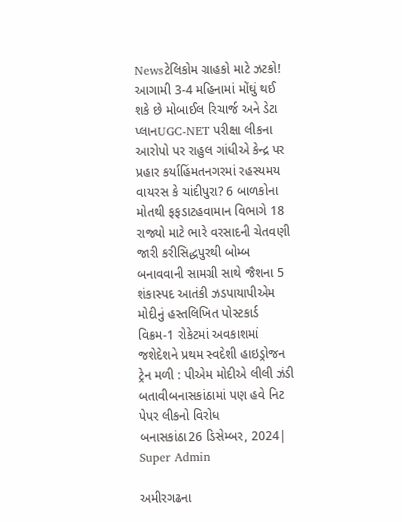Newsટેલિકોમ ગ્રાહકો માટે ઝટકો! આગામી 3-4 મહિનામાં મોંઘું થઈ શકે છે મોબાઈલ રિચાર્જ અને ડેટા પ્લાનUGC-NET પરીક્ષા લીકના આરોપો પર રાહુલ ગાંધીએ કેન્દ્ર પર પ્રહાર કર્યાહિંમતનગરમાં રહસ્યમય વાયરસ કે ચાંદીપુરા? 6 બાળકોના મોતથી ફફડાટહવામાન વિભાગે 18 રાજ્યો માટે ભારે વરસાદની ચેતવણી જારી કરીસિદ્ધપુરથી બોમ્બ બનાવવાની સામગ્રી સાથે જૈશના 5 શંકાસ્પદ આતંકી ઝડપાયાપીએમ મોદીનું હસ્તલિખિત પોસ્ટકાર્ડ વિક્રમ-1 રોકેટમાં અવકાશમાં જશેદેશને પ્રથમ સ્વદેશી હાઇડ્રોજન ટ્રેન મળી : પીએમ મોદીએ લીલી ઝંડી બતાવીબનાસકાંઠામાં પણ હવે નિટ પેપર લીકનો વિરોધ
બનાસકાંઠા26 ડિસેમ્બર, 2024| Super Admin

અમીરગઢના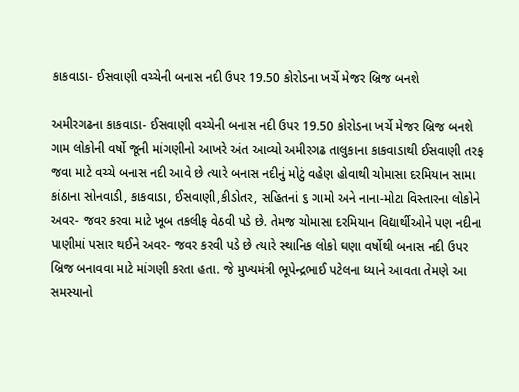કાકવાડા- ઈસવાણી વચ્ચેની બનાસ નદી ઉપર 19.50 કોરોડના ખર્ચે મેજર બ્રિજ બનશે

અમીરગઢના કાકવાડા- ઈસવાણી વચ્ચેની બનાસ નદી ઉપર 19.50 કોરોડના ખર્ચે મેજર બ્રિજ બનશે
ગામ લોકોની વર્ષો જૂની માંગણીનો આખરે અંત આવ્યો અમીરગઢ તાલુકાના કાકવાડાથી ઈસવાણી તરફ જવા માટે વચ્ચે બનાસ નદી આવે છે ત્યારે બનાસ નદીનું મોટું વહેણ હોવાથી ચોમાસા દરમિયાન સામા કાંઠાના સોનવાડી, કાકવાડા, ઈસવાણી,કીડોતર, સહિતનાં ૬ ગામો અને નાના-મોટા વિસ્તારના લોકોને અવર- જવર કરવા માટે ખૂબ તકલીફ વેઠવી પડે છે. તેમજ ચોમાસા દરમિયાન વિદ્યાર્થીઓને પણ નદીના પાણીમાં પસાર થઈને અવર- જવર કરવી પડે છે ત્યારે સ્થાનિક લોકો ઘણા વર્ષોથી બનાસ નદી ઉપર બ્રિજ બનાવવા માટે માંગણી કરતા હતા. જે મુખ્યમંત્રી ભૂપેન્દ્રભાઈ પટેલના ધ્યાને આવતા તેમણે આ સમસ્યાનો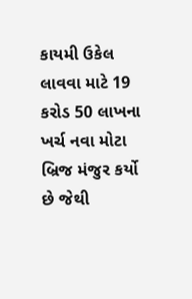કાયમી ઉકેલ લાવવા માટે 19 કરોડ 50 લાખના ખર્ચ નવા મોટા બ્રિજ મંજુર કર્યો છે જેથી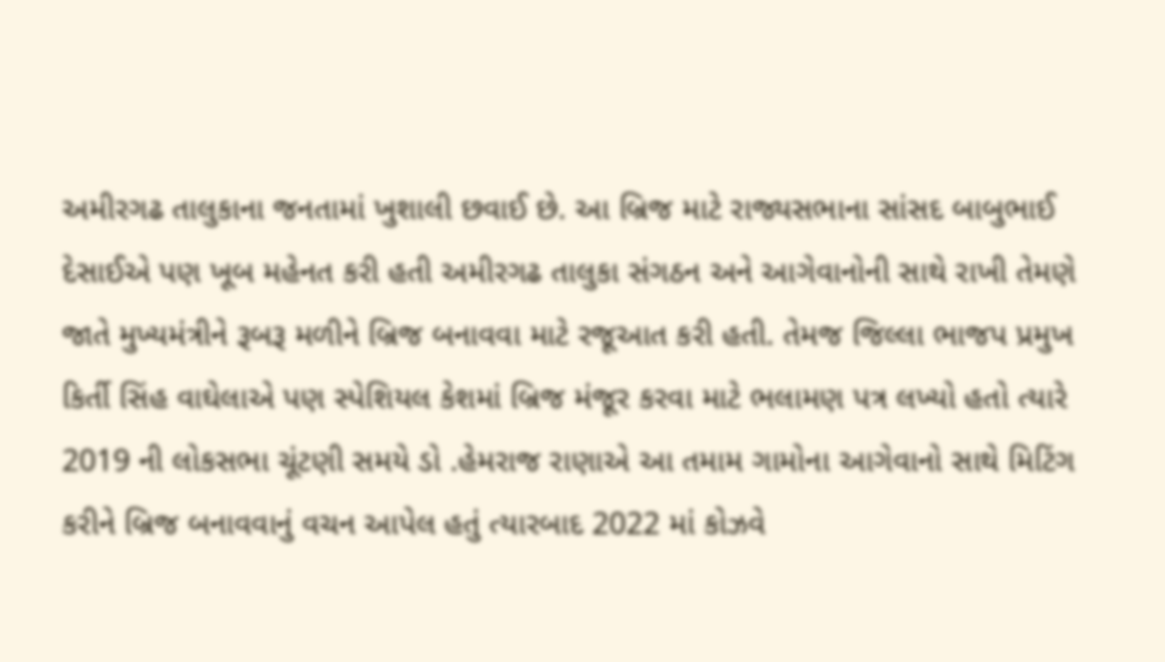અમીરગઢ તાલુકાના જનતામાં ખુશાલી છવાઈ છે. આ બ્રિજ માટે રાજ્યસભાના સાંસદ બાબુભાઈ દેસાઈએ પણ ખૂબ મહેનત કરી હતી અમીરગઢ તાલુકા સંગઠન અને આગેવાનોની સાથે રાખી તેમણે જાતે મુખ્યમંત્રીને રૂબરૂ મળીને બ્રિજ બનાવવા માટે રજૂઆત કરી હતી. તેમજ જિલ્લા ભાજપ પ્રમુખ કિર્તી સિંહ વાઘેલાએ પણ સ્પેશિયલ કેશમાં બ્રિજ મંજૂર કરવા માટે ભલામણ પત્ર લખ્યો હતો ત્યારે 2019 ની લોકસભા ચૂંટણી સમયે ડો .હેમરાજ રાણાએ આ તમામ ગામોના આગેવાનો સાથે મિટિંગ કરીને બ્રિજ બનાવવાનું વચન આપેલ હતું ત્યારબાદ 2022 માં કોઝવે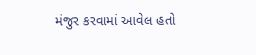મંજુર કરવામાં આવેલ હતો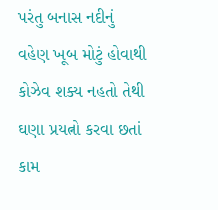પરંતુ બનાસ નદીનું વહેણ ખૂબ મોટું હોવાથી કોઝેવ શક્ય નહતો તેથી ઘણા પ્રયત્નો કરવા છતાં કામ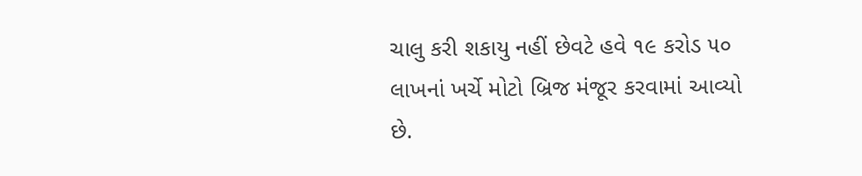ચાલુ કરી શકાયુ નહીં છેવટે હવે ૧૯ કરોડ ૫૦ લાખનાં ખર્ચે મોટો બ્રિજ મંજૂર કરવામાં આવ્યો છે.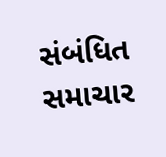સંબંધિત સમાચાર